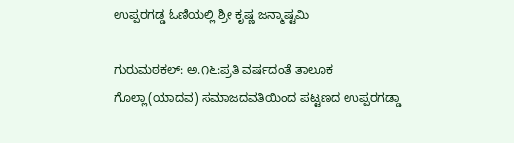ಉಪ್ಪರಗಡ್ಡ ಓಣಿಯಲ್ಲಿ ಶ್ರೀ ಕೃಷ್ಣ ಜನ್ಮಾಷ್ಟಮಿ

ಗುರುಮಠಕಲ್: ಅ.೧೬:ಪ್ರತಿ ವರ್ಷದಂತೆ ತಾಲೂಕ ಗೊಲ್ಲಾ(ಯಾದವ) ಸಮಾಜದವತಿಯಿಂದ ಪಟ್ಟಣದ ಉಪ್ಪರಗಡ್ಡಾ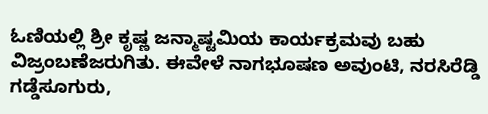ಓಣಿಯಲ್ಲಿ ಶ್ರೀ ಕೃಷ್ಣ ಜನ್ಮಾಷ್ಟಮಿಯ ಕಾರ್ಯಕ್ರಮವು ಬಹು ವಿಜ್ರಂಬಣೆಜರುಗಿತು. ಈವೇಳೆ ನಾಗಭೂಷಣ ಅವುಂಟಿ, ನರಸಿರೆಡ್ಡಿ ಗಡ್ಡೆಸೂಗುರು,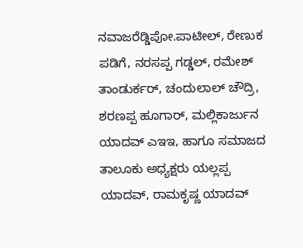ನವಾಜರೆಡ್ಡಿಪೋ.ಪಾಟೀಲ್, ರೇಣುಕ ಪಡಿಗೆ, ನರಸಪ್ಪ ಗಡ್ಡಲ್, ರಮೇಶ್ ತಾಂಡುರ್ಕರ್, ಚಂದುಲಾಲ್ ಚೌದ್ರಿ, ಶರಣಪ್ಪ ಹೂಗಾರ್, ಮಲ್ಲಿಕಾರ್ಜುನ ಯಾದವ್ ಎಇಇ, ಹಾಗೂ ಸಮಾಜದ ತಾಲೂಕು ಅಧ್ಯಕ್ಷರು ಯಲ್ಲಪ್ಪ ಯಾದವ್, ರಾಮಕೃಷ್ಣ ಯಾದವ್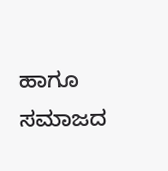ಹಾಗೂ ಸಮಾಜದ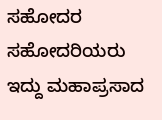ಸಹೋದರ ಸಹೋದರಿಯರು ಇದ್ದು ಮಹಾಪ್ರಸಾದ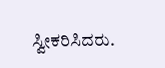ಸ್ವೀಕರಿಸಿದರು.